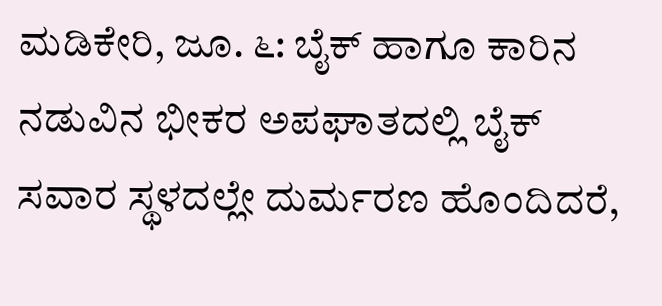ಮಡಿಕೇರಿ, ಜೂ. ೬: ಬೈಕ್ ಹಾಗೂ ಕಾರಿನ ನಡುವಿನ ಭೀಕರ ಅಪಘಾತದಲ್ಲಿ ಬೈಕ್ ಸವಾರ ಸ್ಥಳದಲ್ಲೇ ದುರ್ಮರಣ ಹೊಂದಿದರೆ,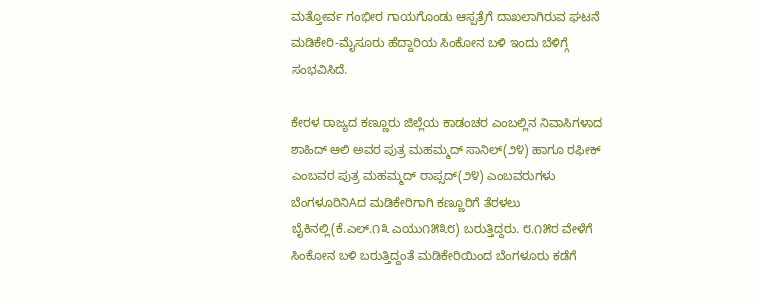ಮತ್ತೋರ್ವ ಗಂಭೀರ ಗಾಯಗೊಂಡು ಆಸ್ಪತ್ರೆಗೆ ದಾಖಲಾಗಿರುವ ಘಟನೆ ಮಡಿಕೇರಿ-ಮೈಸೂರು ಹೆದ್ದಾರಿಯ ಸಿಂಕೋನ ಬಳಿ ಇಂದು ಬೆಳಿಗ್ಗೆ ಸಂಭವಿಸಿದೆ.

ಕೇರಳ ರಾಜ್ಯದ ಕಣ್ಣೂರು ಜಿಲ್ಲೆಯ ಕಾಡಂಚರ ಎಂಬಲ್ಲಿನ ನಿವಾಸಿಗಳಾದ ಶಾಹಿದ್ ಆಲಿ ಅವರ ಪುತ್ರ ಮಹಮ್ಮದ್ ಸಾನಿಲ್(೨೪) ಹಾಗೂ ರಫೀಕ್ ಎಂಬವರ ಪುತ್ರ ಮಹಮ್ಮದ್ ರಾಪ್ಸದ್(೨೪) ಎಂಬವರುಗಳು ಬೆಂಗಳೂರಿನಿAದ ಮಡಿಕೇರಿಗಾಗಿ ಕಣ್ಣೂರಿಗೆ ತೆರಳಲು ಬೈಕಿನಲ್ಲಿ(ಕೆ.ಎಲ್.೧೩ ಎಯು೧೫೩೮) ಬರುತ್ತಿದ್ದರು. ೮.೧೫ರ ವೇಳೆಗೆ ಸಿಂಕೋನ ಬಳಿ ಬರುತ್ತಿದ್ದಂತೆ ಮಡಿಕೇರಿಯಿಂದ ಬೆಂಗಳೂರು ಕಡೆಗೆ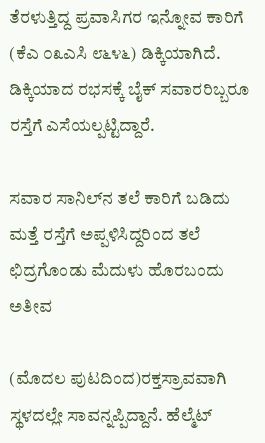ತೆರಳುತ್ತಿದ್ದ ಪ್ರವಾಸಿಗರ ಇನ್ನೋವ ಕಾರಿಗೆ (ಕೆಎ ೦೩ಎಸಿ ೮೬೪೬) ಡಿಕ್ಕಿಯಾಗಿದೆ. ಡಿಕ್ಕಿಯಾದ ರಭಸಕ್ಕೆ ಬೈಕ್ ಸವಾರರಿಬ್ಬರೂ ರಸ್ತೆಗೆ ಎಸೆಯಲ್ಪಟ್ಟಿದ್ದಾರೆ.

ಸವಾರ ಸಾನಿಲ್‌ನ ತಲೆ ಕಾರಿಗೆ ಬಡಿದು ಮತ್ತೆ ರಸ್ತೆಗೆ ಅಪ್ಪಳಿಸಿದ್ದರಿಂದ ತಲೆ ಛಿದ್ರಗೊಂಡು ಮೆದುಳು ಹೊರಬಂದು ಅತೀವ

(ಮೊದಲ ಪುಟದಿಂದ)ರಕ್ತಸ್ರಾವವಾಗಿ ಸ್ಥಳದಲ್ಲೇ ಸಾವನ್ನಪ್ಪಿದ್ದಾನೆ. ಹೆಲ್ಮೆಟ್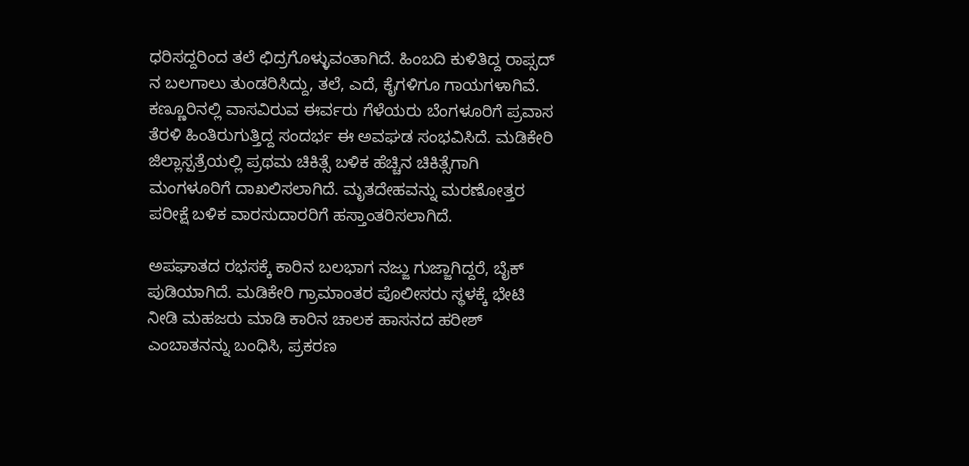ಧರಿಸದ್ದರಿಂದ ತಲೆ ಛಿದ್ರಗೊಳ್ಳುವಂತಾಗಿದೆ. ಹಿಂಬದಿ ಕುಳಿತಿದ್ದ ರಾಪ್ಸದ್ ನ ಬಲಗಾಲು ತುಂಡರಿಸಿದ್ದು, ತಲೆ, ಎದೆ, ಕೈಗಳಿಗೂ ಗಾಯಗಳಾಗಿವೆ. ಕಣ್ಣೂರಿನಲ್ಲಿ ವಾಸವಿರುವ ಈರ್ವರು ಗೆಳೆಯರು ಬೆಂಗಳೂರಿಗೆ ಪ್ರವಾಸ ತೆರಳಿ ಹಿಂತಿರುಗುತ್ತಿದ್ದ ಸಂದರ್ಭ ಈ ಅವಘಡ ಸಂಭವಿಸಿದೆ. ಮಡಿಕೇರಿ ಜಿಲ್ಲಾಸ್ಪತ್ರೆಯಲ್ಲಿ ಪ್ರಥಮ ಚಿಕಿತ್ಸೆ ಬಳಿಕ ಹೆಚ್ಚಿನ ಚಿಕಿತ್ಸೆಗಾಗಿ ಮಂಗಳೂರಿಗೆ ದಾಖಲಿಸಲಾಗಿದೆ. ಮೃತದೇಹವನ್ನು ಮರಣೋತ್ತರ ಪರೀಕ್ಷೆ ಬಳಿಕ ವಾರಸುದಾರರಿಗೆ ಹಸ್ತಾಂತರಿಸಲಾಗಿದೆ.

ಅಪಘಾತದ ರಭಸಕ್ಕೆ ಕಾರಿನ ಬಲಭಾಗ ನಜ್ಜು ಗುಜ್ಜಾಗಿದ್ದರೆ, ಬೈಕ್ ಪುಡಿಯಾಗಿದೆ. ಮಡಿಕೇರಿ ಗ್ರಾಮಾಂತರ ಪೊಲೀಸರು ಸ್ಥಳಕ್ಕೆ ಭೇಟಿ ನೀಡಿ ಮಹಜರು ಮಾಡಿ ಕಾರಿನ ಚಾಲಕ ಹಾಸನದ ಹರೀಶ್ ಎಂಬಾತನನ್ನು ಬಂಧಿಸಿ, ಪ್ರಕರಣ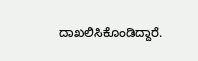ದಾಖಲಿಸಿಕೊಂಡಿದ್ದಾರೆ.